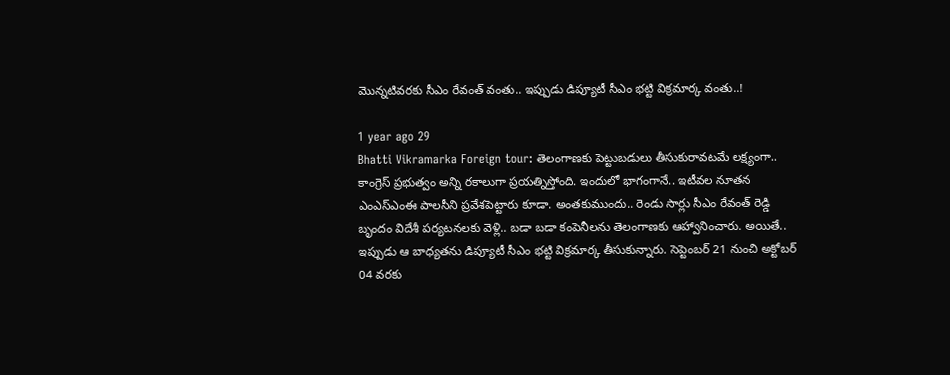మొన్నటివరకు సీఎం రేవంత్ వంతు.. ఇప్పుడు డిప్యూటీ సీఎం భట్టి విక్రమార్క వంతు..!

1 year ago 29
Bhatti Vikramarka Foreign tour: తెలంగాణకు పెట్టుబడులు తీసుకురావటమే లక్ష్యంగా.. కాంగ్రెస్ ప్రభుత్వం అన్ని రకాలుగా ప్రయత్నిస్తోంది. ఇందులో భాగంగానే.. ఇటీవల నూతన ఎంఎస్ఎంఈ పాలసీని ప్రవేశపెట్టారు కూడా. అంతకుముందు.. రెండు సార్లు సీఎం రేవంత్ రెడ్డి బృందం విదేశీ పర్యటనలకు వెళ్లి.. బడా బడా కంపెనీలను తెలంగాణకు ఆహ్వానించారు. అయితే.. ఇప్పుడు ఆ బాధ్యతను డిప్యూటీ సీఎం భట్టి విక్రమార్క తీసుకున్నారు. సెప్టెంబర్ 21 నుంచి అక్టోబర్ 04 వరకు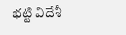భట్టి విదేశీ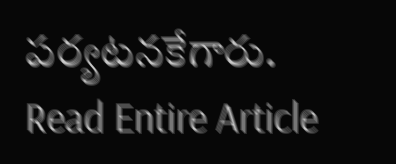పర్యటనకేగారు.
Read Entire Article